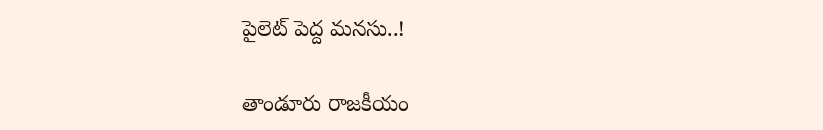పైలెట్ పెద్ద మనసు..!

తాండూరు రాజకీయం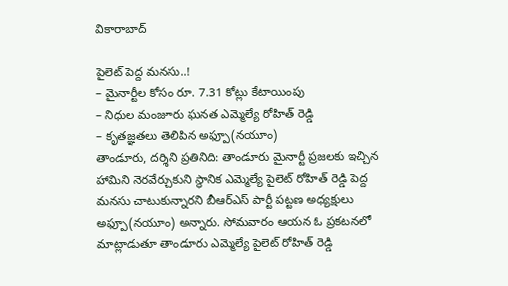వికారాబాద్

పైలెట్ పెద్ద మనసు..!
– మైనార్టీల కోసం రూ. 7.31 కోట్లు కేటాయింపు
– నిధుల మంజూరు ఘనత ఎమ్మెల్యే రోహిత్ రెడ్డి
– కృతజ్ఞతలు తెలిపిన అఫ్పూ(నయూం)
తాండూరు, దర్శిని ప్రతినిది: తాండూరు మైనార్టీ ప్రజలకు ఇచ్చిన హామిని నెరవేర్చుకుని స్థానిక ఎమ్మెల్యే పైలెట్ రోహిత్ రెడ్డి పెద్ద మనసు చాటుకున్నారని బీఆర్ఎస్ పార్టీ పట్టణ అధ్యక్షులు అఫ్పూ(నయూం) అన్నారు. సోమవారం ఆయన ఓ ప్రకటనలో మాట్లాడుతూ తాండూరు ఎమ్మెల్యే పైలెట్ రోహిత్ రెడ్డి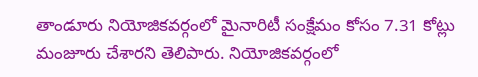తాండూరు నియోజికవర్గంలో మైనారిటీ సంక్షేమం కోసం 7.31 కోట్లు మంజూరు చేశారని తెలిపారు. నియోజికవర్గంలో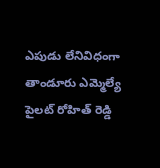ఎపుడు లేనివిధంగా తాండూరు ఎమ్మెల్యే పైలట్ రోహిత్ రెడ్డి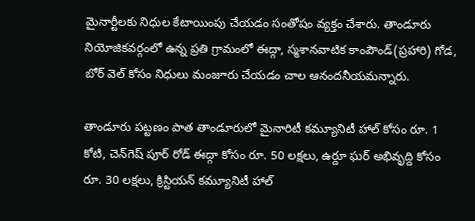మైనార్టీలకు నిధుల కేటాయింపు చేయడం సంతోషం వ్యక్తం చేశారు. తాండూరు నియోజికవర్గంలో ఉన్న ప్రతి గ్రామంలో ఈద్గా, స్మశానవాటిక కాంపౌండ్(ప్రహారి) గోడ, బోర్ వెల్ కోసం నిధులు మంజూరు చేయడం చాల ఆనందనీయమన్నారు.

తాండూరు పట్టణం పాత తాండూరులో మైనారిటీ కమ్యూనిటీ హాల్ కోసం రూ. 1 కోటి, చెన్‌గెష్‌ పూర్ రోడ్ ఈద్గా కోసం రూ. 50 లక్షలు, ఉర్దూ ఘర్ అభివృద్ది కోసం రూ. 30 లక్షలు, క్రిస్టియన్ కమ్యూనిటీ హాల్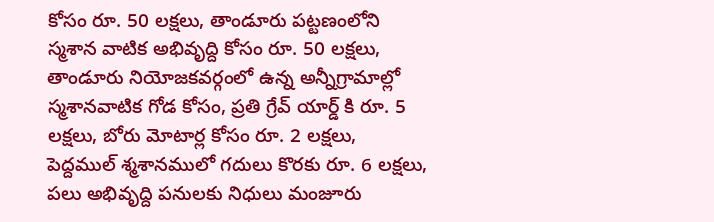కోసం రూ. 50 లక్షలు, తాండూరు పట్టణంలోని స్మశాన వాటిక అభివృద్ది కోసం రూ. 50 లక్షలు, తాండూరు నియోజకవర్గంలో ఉన్న అన్నీగ్రామాల్లో స్మశానవాటిక గోడ కోసం, ప్రతి గ్రేవ్ యార్డ్ కి రూ. 5 లక్షలు, బోరు మోటార్ల కోసం రూ. 2 లక్షలు, పెద్దముల్ శ్మశానములో గదులు కొరకు రూ. 6 లక్షలు, పలు అభివృద్ది పనులకు నిధులు మంజూరు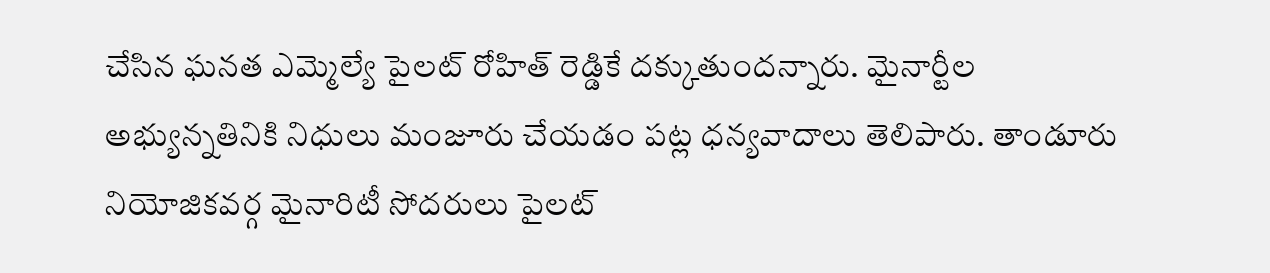చేసిన ఘనత ఎమ్మెల్యే పైలట్ రోహిత్ రెడ్డికే దక్కుతుందన్నారు. మైనార్టీల అభ్యున్నతినికి నిధులు మంజూరు చేయడం పట్ల ధన్యవాదాలు తెలిపారు. తాండూరు నియోజికవర్గ మైనారిటీ సోదరులు పైలట్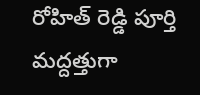రోహిత్ రెడ్డి పూర్తి మద్దత్తుగా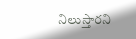నిలుస్తారని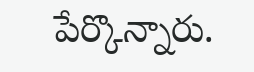పేర్కొన్నారు.